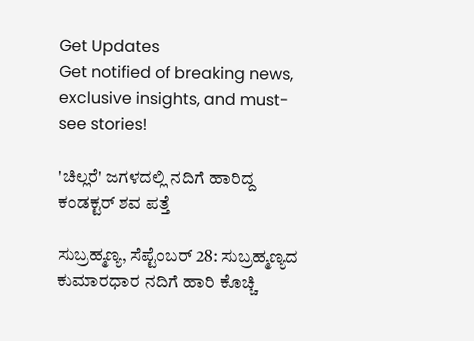Get Updates
Get notified of breaking news, exclusive insights, and must-see stories!

'ಚಿಲ್ಲರೆ' ಜಗಳದಲ್ಲಿ ನದಿಗೆ ಹಾರಿದ್ದ ಕಂಡಕ್ಟರ್ ಶವ ಪತ್ತೆ

ಸುಬ್ರಹ್ಮಣ್ಯ, ಸೆಪ್ಟೆಂಬರ್ 28: ಸುಬ್ರಹ್ಮಣ್ಯದ ಕುಮಾರಧಾರ ನದಿಗೆ ಹಾರಿ ಕೊಚ್ಚಿ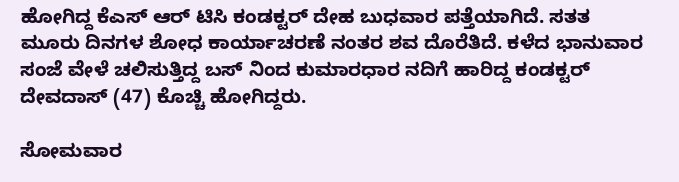ಹೋಗಿದ್ದ ಕೆಎಸ್ ಆರ್ ಟಿಸಿ ಕಂಡಕ್ಟರ್ ದೇಹ ಬುಧವಾರ ಪತ್ತೆಯಾಗಿದೆ. ಸತತ ಮೂರು ದಿನಗಳ ಶೋಧ ಕಾರ್ಯಾಚರಣೆ ನಂತರ ಶವ ದೊರೆತಿದೆ. ಕಳೆದ ಭಾನುವಾರ ಸಂಜೆ ವೇಳೆ ಚಲಿಸುತ್ತಿದ್ದ ಬಸ್ ನಿಂದ ಕುಮಾರಧಾರ ನದಿಗೆ ಹಾರಿದ್ದ ಕಂಡಕ್ಟರ್ ದೇವದಾಸ್ (47) ಕೊಚ್ಚಿ ಹೋಗಿದ್ದರು.

ಸೋಮವಾರ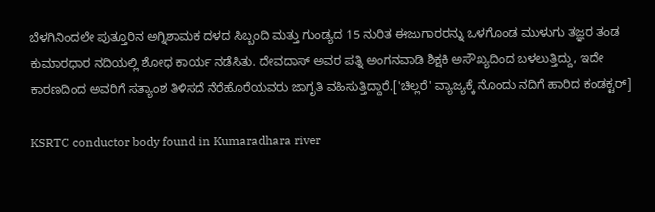ಬೆಳಗಿನಿಂದಲೇ ಪುತ್ತೂರಿನ ಅಗ್ನಿಶಾಮಕ ದಳದ ಸಿಬ್ಬಂದಿ ಮತ್ತು ಗುಂಡ್ಯದ 15 ನುರಿತ ಈಜುಗಾರರನ್ನು ಒಳಗೊಂಡ ಮುಳುಗು ತಜ್ಞರ ತಂಡ ಕುಮಾರಧಾರ ನದಿಯಲ್ಲಿ ಶೋಧ ಕಾರ್ಯ ನಡೆಸಿತು. ದೇವದಾಸ್ ಅವರ ಪತ್ನಿ ಅಂಗನವಾಡಿ ಶಿಕ್ಷಕಿ ಅಸೌಖ್ಯದಿಂದ ಬಳಲುತ್ತಿದ್ದು, ಇದೇ ಕಾರಣದಿಂದ ಅವರಿಗೆ ಸತ್ಯಾಂಶ ತಿಳಿಸದೆ ನೆರೆಹೊರೆಯವರು ಜಾಗೃತಿ ವಹಿಸುತ್ತಿದ್ದಾರೆ.['ಚಿಲ್ಲರೆ' ವ್ಯಾಜ್ಯಕ್ಕೆ ನೊಂದು ನದಿಗೆ ಹಾರಿದ ಕಂಡಕ್ಟರ್]

KSRTC conductor body found in Kumaradhara river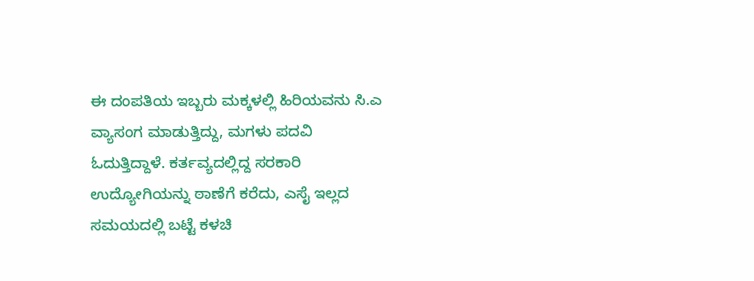ಈ ದಂಪತಿಯ ಇಬ್ಬರು ಮಕ್ಕಳಲ್ಲಿ ಹಿರಿಯವನು ಸಿ.ಎ ವ್ಯಾಸಂಗ ಮಾಡುತ್ತಿದ್ದು, ಮಗಳು ಪದವಿ ಓದುತ್ತಿದ್ದಾಳೆ. ಕರ್ತವ್ಯದಲ್ಲಿದ್ದ ಸರಕಾರಿ ಉದ್ಯೋಗಿಯನ್ನು ಠಾಣೆಗೆ ಕರೆದು, ಎಸೈ ಇಲ್ಲದ ಸಮಯದಲ್ಲಿ ಬಟ್ಟೆ ಕಳಚಿ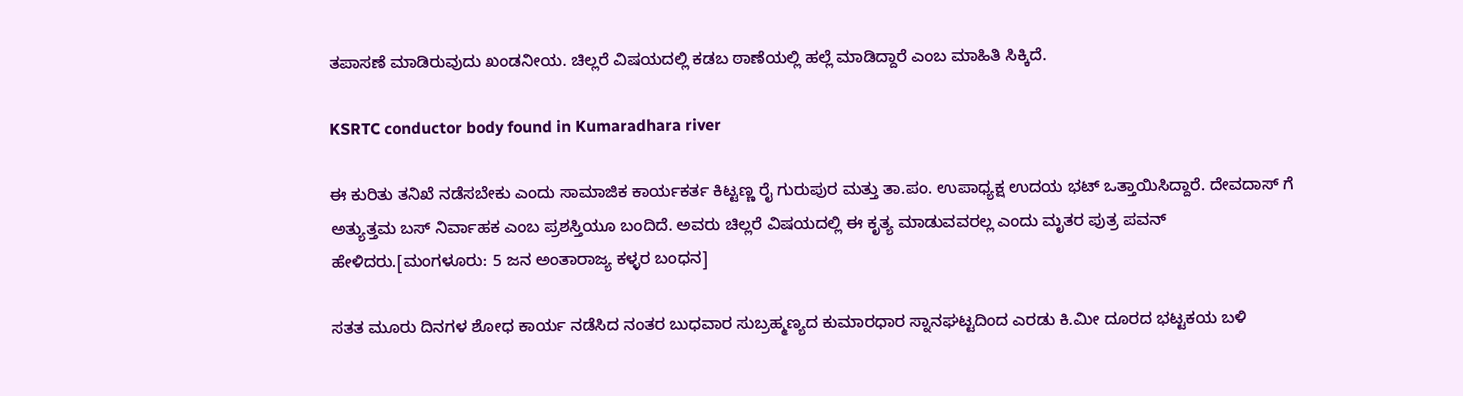ತಪಾಸಣೆ ಮಾಡಿರುವುದು ಖಂಡನೀಯ. ಚಿಲ್ಲರೆ ವಿಷಯದಲ್ಲಿ ಕಡಬ ಠಾಣೆಯಲ್ಲಿ ಹಲ್ಲೆ ಮಾಡಿದ್ದಾರೆ ಎಂಬ ಮಾಹಿತಿ ಸಿಕ್ಕಿದೆ.

KSRTC conductor body found in Kumaradhara river

ಈ ಕುರಿತು ತನಿಖೆ ನಡೆಸಬೇಕು ಎಂದು ಸಾಮಾಜಿಕ ಕಾರ್ಯಕರ್ತ ಕಿಟ್ಟಣ್ಣ ರೈ ಗುರುಪುರ ಮತ್ತು ತಾ.ಪಂ. ಉಪಾಧ್ಯಕ್ಷ ಉದಯ ಭಟ್ ಒತ್ತಾಯಿಸಿದ್ದಾರೆ. ದೇವದಾಸ್ ಗೆ ಅತ್ಯುತ್ತಮ ಬಸ್ ನಿರ್ವಾಹಕ ಎಂಬ ಪ್ರಶಸ್ತಿಯೂ ಬಂದಿದೆ. ಅವರು ಚಿಲ್ಲರೆ ವಿಷಯದಲ್ಲಿ ಈ ಕೃತ್ಯ ಮಾಡುವವರಲ್ಲ ಎಂದು ಮೃತರ ಪುತ್ರ ಪವನ್ ಹೇಳಿದರು.[ಮಂಗಳೂರು: 5 ಜನ ಅಂತಾರಾಜ್ಯ ಕಳ್ಳರ ಬಂಧನ]

ಸತತ ಮೂರು ದಿನಗಳ ಶೋಧ ಕಾರ್ಯ ನಡೆಸಿದ ನಂತರ ಬುಧವಾರ ಸುಬ್ರಹ್ಮಣ್ಯದ ಕುಮಾರಧಾರ ಸ್ನಾನಘಟ್ಟದಿಂದ ಎರಡು ಕಿ.ಮೀ ದೂರದ ಭಟ್ಟಕಯ ಬಳಿ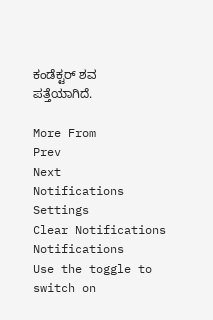ಕಂಡೆಕ್ಟರ್ ಶವ ಪತ್ತೆಯಾಗಿದೆ.

More From
Prev
Next
Notifications
Settings
Clear Notifications
Notifications
Use the toggle to switch on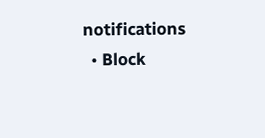notifications
  • Block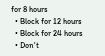for 8 hours
  • Block for 12 hours
  • Block for 24 hours
  • Don't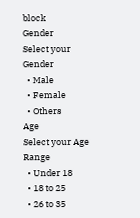block
Gender
Select your Gender
  • Male
  • Female
  • Others
Age
Select your Age Range
  • Under 18
  • 18 to 25
  • 26 to 35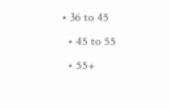• 36 to 45
  • 45 to 55
  • 55+